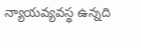న్యాయవ్యవస్థ ఉన్నది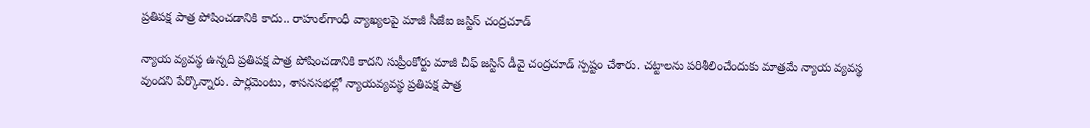ప్రతిపక్ష పాత్ర పోషించడానికి కాదు.. రాహుల్‌గాంధీ వ్యాఖ్యలపై మాజీ సీజేఐ జస్టిస్ చంద్రచూడ్

న్యాయ వ్యవస్థ ఉన్నది ప్రతిపక్ష పాత్ర పోషించడానికి కాదని సుప్రీంకోర్టు మాజీ చీఫ్ జస్టిస్ డీవై చంద్రచూడ్ స్పష్టం చేశారు. చట్టాలను పరిశీలించేందుకు మాత్రమే న్యాయ వ్యవస్థ వుందని పేర్కొన్నారు. పార్లమెంటు, శాసనసభల్లో న్యాయవ్యవస్థ ప్రతిపక్ష పాత్ర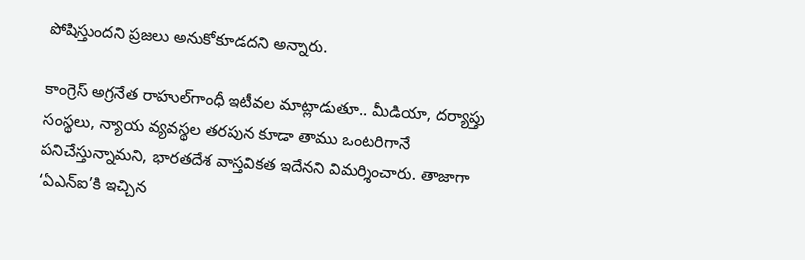పోషిస్తుందని ప్రజలు అనుకోకూడదని అన్నారు.

కాంగ్రెస్ అగ్రనేత రాహుల్‌గాంధీ ఇటీవల మాట్లాడుతూ.. మీడియా, దర్యాప్తు సంస్థలు, న్యాయ వ్యవస్థల తరపున కూడా తాము ఒంటరిగానే పనిచేస్తున్నామని, భారతదేశ వాస్తవికత ఇదేనని విమర్శించారు. తాజాగా ‘ఏఎన్ఐ’కి ఇచ్చిన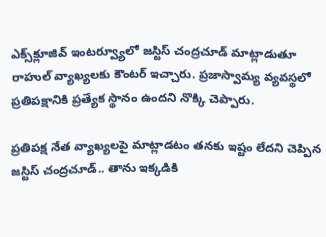ఎక్స్‌క్లూజివ్ ఇంటర్వ్యూలో జస్టిస్ చంద్రచూడ్ మాట్లాడుతూ రాహుల్ వ్యాఖ్యలకు కౌంటర్ ఇచ్చారు. ప్రజాస్వామ్య వ్యవస్థలో ప్రతిపక్షానికి ప్రత్యేక స్థానం ఉందని నొక్కి చెప్పారు.

ప్రతిపక్ష నేత వ్యాఖ్యలపై మాట్లాడటం తనకు ఇష్టం లేదని చెప్పిన జస్టిస్ చంద్రచూడ్.. తాను ఇక్కడికి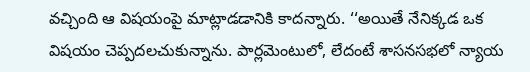వచ్చింది ఆ విషయంపై మాట్లాడడానికి కాదన్నారు. ‘‘అయితే నేనిక్కడ ఒక విషయం చెప్పదలచుకున్నాను. పార్లమెంటులో, లేదంటే శాసనసభలో న్యాయ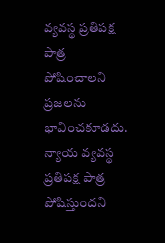వ్యవస్థ ప్రతిపక్ష పాత్ర పోషించాలని ప్రజలను భావించకూడదు. న్యాయ వ్యవస్థ ప్రతిపక్ష పాత్ర పోషిస్తుందని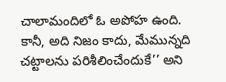చాలామందిలో ఓ అపోహ ఉంది. కానీ, అది నిజం కాదు, మేమున్నది చట్టాలను పరిశీలించేందుకే’’ అని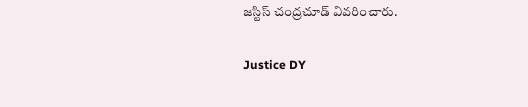జస్టిస్ చంద్రచూడ్ వివరించారు.

Justice DY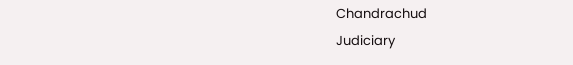Chandrachud
Judiciary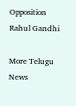Opposition
Rahul Gandhi

More Telugu News